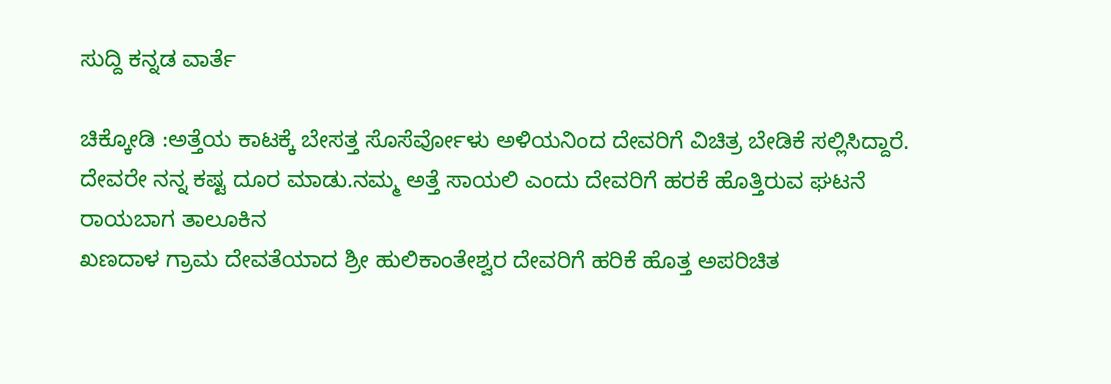ಸುದ್ದಿ ಕನ್ನಡ ವಾರ್ತೆ

ಚಿಕ್ಕೋಡಿ :ಅತ್ತೆಯ ಕಾಟಕ್ಕೆ ಬೇಸತ್ತ ಸೊಸೆರ್ವೋಳು ಅಳಿಯನಿಂದ ದೇವರಿಗೆ ವಿಚಿತ್ರ ಬೇಡಿಕೆ ಸಲ್ಲಿಸಿದ್ದಾರೆ.
ದೇವರೇ ನನ್ನ ಕಷ್ಟ ದೂರ ಮಾಡು.ನಮ್ಮ ಅತ್ತೆ ಸಾಯಲಿ ಎಂದು ದೇವರಿಗೆ ಹರಕೆ ಹೊತ್ತಿರುವ ಘಟನೆ ರಾಯಬಾಗ ತಾಲೂಕಿನ
ಖಣದಾಳ ಗ್ರಾಮ ದೇವತೆಯಾದ ಶ್ರೀ ಹುಲಿಕಾಂತೇಶ್ವರ ದೇವರಿಗೆ ಹರಿಕೆ ಹೊತ್ತ ಅಪರಿಚಿತ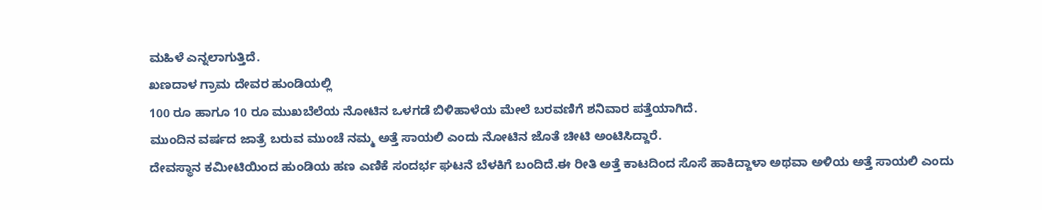ಮಹಿಳೆ ಎನ್ನಲಾಗುತ್ತಿದೆ.
ಖಣದಾಳ ಗ್ರಾಮ ದೇವರ ಹುಂಡಿಯಲ್ಲಿ
100 ರೂ ಹಾಗೂ 10 ರೂ ಮುಖಬೆಲೆಯ ನೋಟಿನ ಒಳಗಡೆ ಬಿಳಿಹಾಳೆಯ ಮೇಲೆ ಬರವಣಿಗೆ ಶನಿವಾರ ಪತ್ತೆಯಾಗಿದೆ.
ಮುಂದಿನ ವರ್ಷದ ಜಾತ್ರೆ ಬರುವ ಮುಂಚೆ ನಮ್ಮ ಅತ್ತೆ ಸಾಯಲಿ ಎಂದು ನೋಟಿನ ಜೊತೆ ಚೀಟಿ ಅಂಟಿಸಿದ್ದಾರೆ.
ದೇವಸ್ಥಾನ ಕಮೀಟಿಯಿಂದ ಹುಂಡಿಯ ಹಣ ಎಣಿಕೆ ಸಂದರ್ಭ ಘಟನೆ ಬೆಳಕಿಗೆ ಬಂದಿದೆ.ಈ ರೀತಿ ಅತ್ತೆ ಕಾಟದಿಂದ ಸೊಸೆ ಹಾಕಿದ್ದಾಳಾ ಅಥವಾ ಅಳಿಯ ಅತ್ತೆ ಸಾಯಲಿ ಎಂದು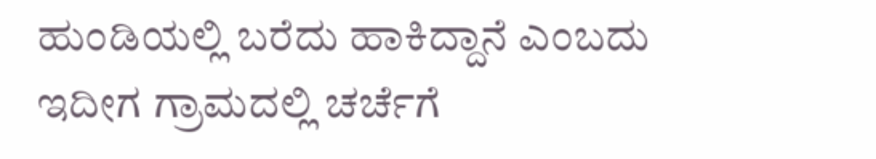ಹುಂಡಿಯಲ್ಲಿ ಬರೆದು ಹಾಕಿದ್ದಾನೆ ಎಂಬದು ಇದೀಗ ಗ್ರಾಮದಲ್ಲಿ ಚರ್ಚೆಗೆ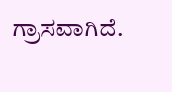ಗ್ರಾಸವಾಗಿದೆ.